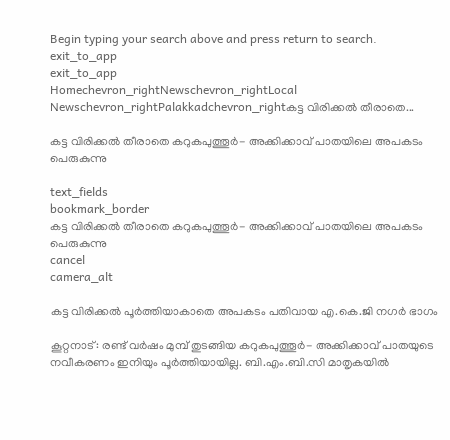Begin typing your search above and press return to search.
exit_to_app
exit_to_app
Homechevron_rightNewschevron_rightLocal Newschevron_rightPalakkadchevron_rightകട്ട വിരിക്കൽ തീരാതെ...

കട്ട വിരിക്കൽ തീരാതെ കറുകപുത്തൂർ- അക്കിക്കാവ് പാതയിലെ അപകടം പെരുകുന്നു

text_fields
bookmark_border
കട്ട വിരിക്കൽ തീരാതെ കറുകപുത്തൂർ- അക്കിക്കാവ് പാതയിലെ അപകടം പെരുകുന്നു
cancel
camera_alt

കട്ട വിരിക്കൽ പൂർത്തിയാകാതെ അപകടം പതിവായ എ.കെ.ജി നഗർ ഭാഗം

കൂറ്റനാട്: രണ്ട് വർഷം മുമ്പ് തുടങ്ങിയ കറുകപുത്തൂർ- അക്കിക്കാവ് പാതയുടെ നവീകരണം ഇനിയും പൂർത്തിയായില്ല. ബി.എം.ബി.സി മാതൃകയിൽ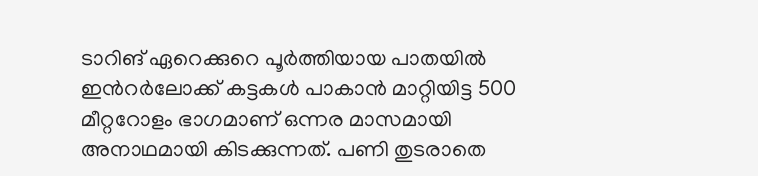ടാറിങ് ഏറെക്കുറെ പൂർത്തിയായ പാതയിൽ ഇൻറർലോക്ക് കട്ടകൾ പാകാൻ മാറ്റിയിട്ട 500 മീറ്ററോളം ഭാഗമാണ് ഒന്നര മാസമായി അനാഥമായി കിടക്കുന്നത്. പണി തുടരാതെ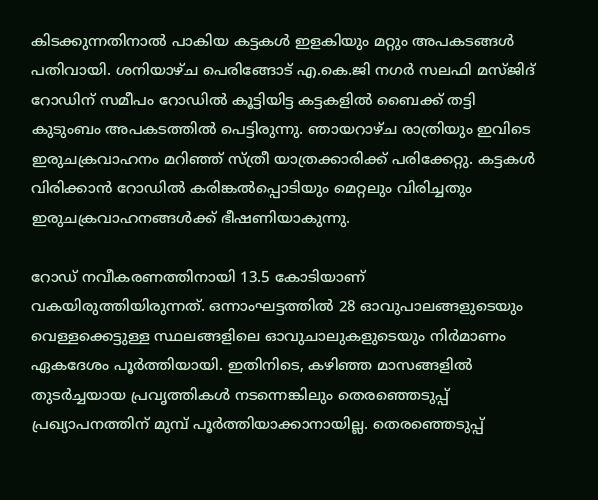കിടക്കുന്നതിനാൽ പാകിയ കട്ടകൾ ഇളകിയും മറ്റും അപകടങ്ങൾ പതിവായി. ശനിയാഴ്ച പെരിങ്ങോട് എ.കെ.ജി നഗർ സലഫി മസ്ജിദ് റോഡിന് സമീപം റോഡിൽ കൂട്ടിയിട്ട കട്ടകളിൽ ബൈക്ക് തട്ടി കുടുംബം അപകടത്തിൽ പെട്ടിരുന്നു. ഞായറാഴ്ച രാത്രിയും ഇവിടെ ഇരുചക്രവാഹനം മറിഞ്ഞ് സ്ത്രീ യാത്രക്കാരിക്ക് പരിക്കേറ്റു. കട്ടകൾ വിരിക്കാൻ റോഡിൽ കരിങ്കൽപ്പൊടിയും മെറ്റലും വിരിച്ചതും ഇരുചക്രവാഹനങ്ങൾക്ക് ഭീഷണിയാകുന്നു.

റോഡ് നവീകരണത്തിനായി 13.5 കോടിയാണ് വകയിരുത്തിയിരുന്നത്. ഒന്നാംഘട്ടത്തിൽ 28 ഓവുപാലങ്ങളുടെയും വെള്ളക്കെട്ടുള്ള സ്ഥലങ്ങളിലെ ഓവുചാലുകളുടെയും നിർമാണം ഏകദേശം പൂർത്തിയായി. ഇതിനിടെ, കഴിഞ്ഞ മാസങ്ങളിൽ തുടർച്ചയായ പ്രവൃത്തികൾ നടന്നെങ്കിലും തെരഞ്ഞെടുപ്പ് പ്രഖ്യാപനത്തിന് മുമ്പ് പൂർത്തിയാക്കാനായില്ല. തെരഞ്ഞെടുപ്പ്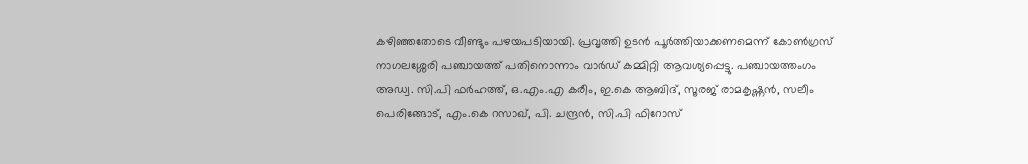കഴിഞ്ഞതോടെ വീണ്ടും പഴയപടിയായി. പ്രവൃത്തി ഉടൻ പൂർത്തിയാക്കണമെന്ന് കോൺഗ്രസ് നാഗലശ്ശേരി പഞ്ചായത്ത് പതിനൊന്നാം വാർഡ് കമ്മിറ്റി ആവശ്യപ്പെട്ടു. പഞ്ചായത്തംഗം അഡ്വ. സി.പി ഫർഹത്ത്, ഒ.എം.എ കരീം, ഇ.കെ ആബിദ്, സൂരജ് രാമകൃഷ്ണൻ, സലീം പെരിങ്ങോട്, എം.കെ റസാഖ്, പി. ചന്ദ്രൻ, സി.പി ഫിറോസ്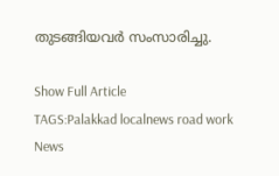തുടങ്ങിയവർ സംസാരിച്ചു.

Show Full Article
TAGS:Palakkad localnews road work
News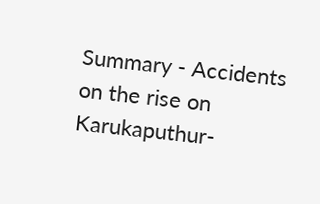Summary - Accidents on the rise on Karukaputhur-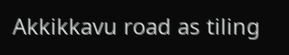Akkikkavu road as tiling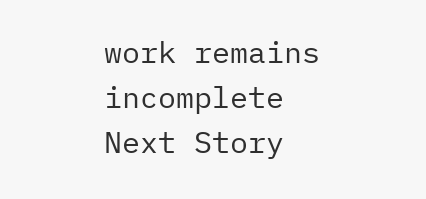work remains incomplete
Next Story